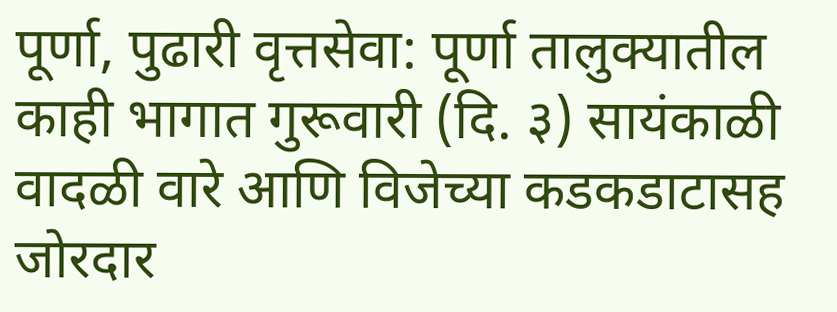पूर्णा, पुढारी वृत्तसेवा: पूर्णा तालुक्यातील काही भागात गुरूवारी (दि. ३) सायंकाळी वादळी वारे आणि विजेच्या कडकडाटासह जोरदार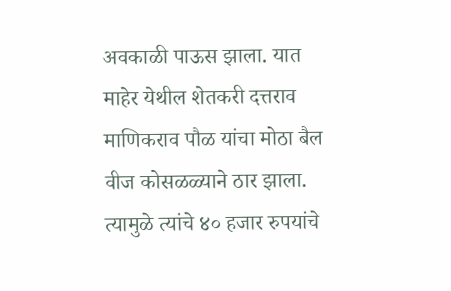अवकाळी पाऊस झाला. यात माहेर येथील शेतकरी दत्तराव माणिकराव पौळ यांचा मोठा बैल वीज कोसळळ्याने ठार झाला. त्यामुळे त्यांचे ४० हजार रुपयांचे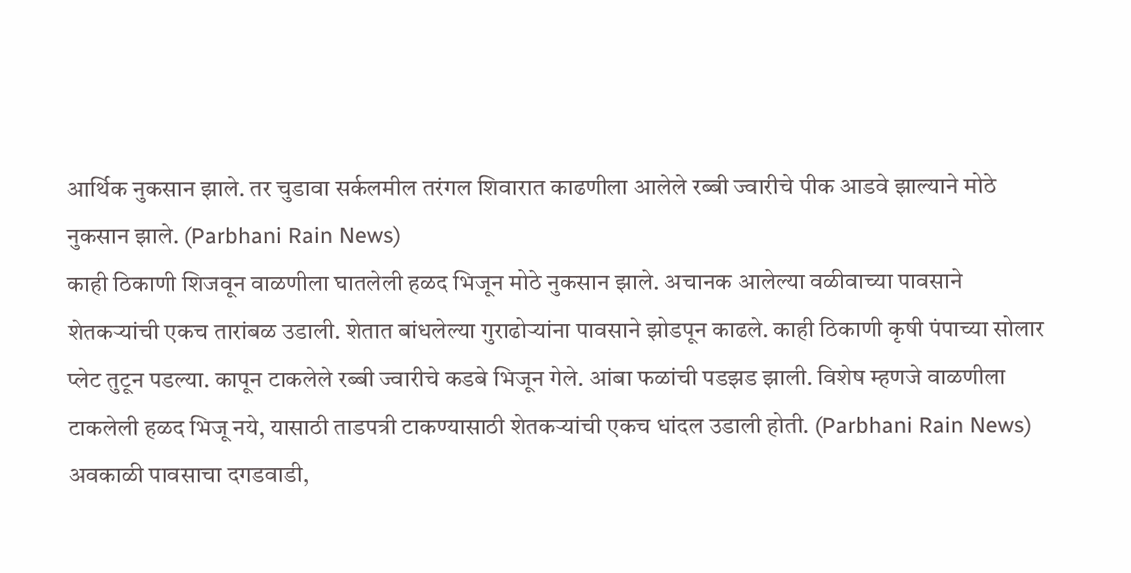आर्थिक नुकसान झाले. तर चुडावा सर्कलमील तरंगल शिवारात काढणीला आलेले रब्बी ज्वारीचे पीक आडवे झाल्याने मोठे नुकसान झाले. (Parbhani Rain News)
काही ठिकाणी शिजवून वाळणीला घातलेली हळद भिजून मोठे नुकसान झाले. अचानक आलेल्या वळीवाच्या पावसाने शेतकऱ्यांची एकच तारांबळ उडाली. शेतात बांधलेल्या गुराढोऱ्यांना पावसाने झोडपून काढले. काही ठिकाणी कृषी पंपाच्या सोलार प्लेट तुटून पडल्या. कापून टाकलेले रब्बी ज्वारीचे कडबे भिजून गेले. आंबा फळांची पडझड झाली. विशेष म्हणजे वाळणीला टाकलेली हळद भिजू नये, यासाठी ताडपत्री टाकण्यासाठी शेतकऱ्यांची एकच धांदल उडाली होती. (Parbhani Rain News)
अवकाळी पावसाचा दगडवाडी,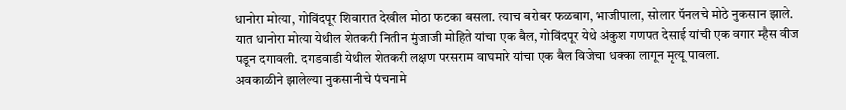धानोरा मोत्या, गोविंदपूर शिवारात देखील मोठा फटका बसला. त्याच बरोबर फळबाग, भाजीपाला, सोलार पॅनलचे मोठे नुकसान झाले. यात धानोरा मोत्या येथील शेतकरी नितीन मुंजाजी मोहिते यांचा एक बैल, गोविंदपूर येथे अंकुश गणपत देसाई यांची एक वगार म्हैस वीज पडून दगावली. दगडवाडी येथील शेतकरी लक्षण परसराम वाघमारे यांचा एक बैल विजेचा धक्का लागून मृत्यू पावला.
अवकाळीने झालेल्या नुकसानीचे पंचनामे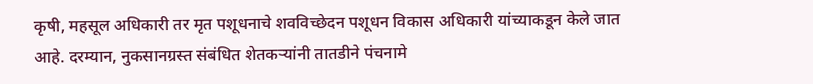कृषी, महसूल अधिकारी तर मृत पशूधनाचे शवविच्छेदन पशूधन विकास अधिकारी यांच्याकडून केले जात आहे. दरम्यान, नुकसानग्रस्त संबंधित शेतकऱ्यांनी तातडीने पंचनामे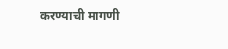करण्याची मागणी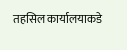तहसिल कार्यालयाकडे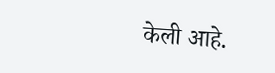केली आहे.